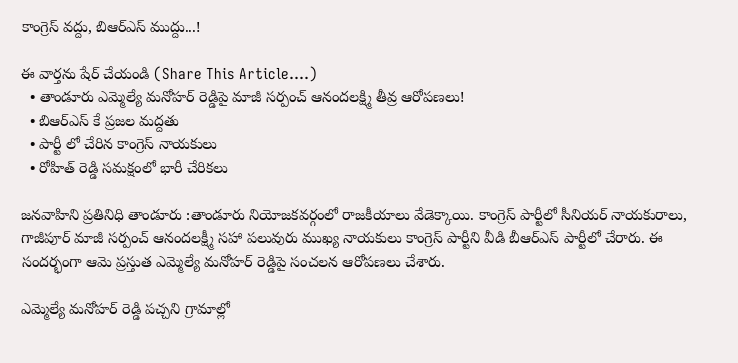కాంగ్రెస్ వద్దు, బిఆర్ఎస్ ముద్దు...!

ఈ వార్తను షేర్ చేయండి (Share This Article....)
  • తాండూరు ఎమ్మెల్యే మనోహర్ రెడ్డిపై మాజీ సర్పంచ్ ఆనందలక్ష్మి తీవ్ర ఆరోపణలు!
  • బిఆర్ఎస్ కే ప్రజల మద్దతు
  • పార్టీ లో చేరిన కాంగ్రెస్ నాయకులు
  • రోహిత్ రెడ్డి సమక్షంలో భారీ చేరికలు

జనవాహిని ప్రతినిధి తాండూరు :తాండూరు నియోజకవర్గంలో రాజకీయాలు వేడెక్కాయి. కాంగ్రెస్ పార్టీలో సీనియర్ నాయకురాలు, గాజీపూర్ మాజీ సర్పంచ్ ఆనందలక్ష్మీ సహా పలువురు ముఖ్య నాయకులు కాంగ్రెస్ పార్టీని వీడి బీఆర్‌ఎస్ పార్టీలో చేరారు. ఈ సందర్భంగా ఆమె ప్రస్తుత ఎమ్మెల్యే మనోహర్ రెడ్డిపై సంచలన ఆరోపణలు చేశారు.

ఎమ్మెల్యే మనోహర్ రెడ్డి పచ్చని గ్రామాల్లో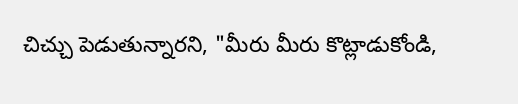చిచ్చు పెడుతున్నారని, "మీరు మీరు కొట్లాడుకోండి,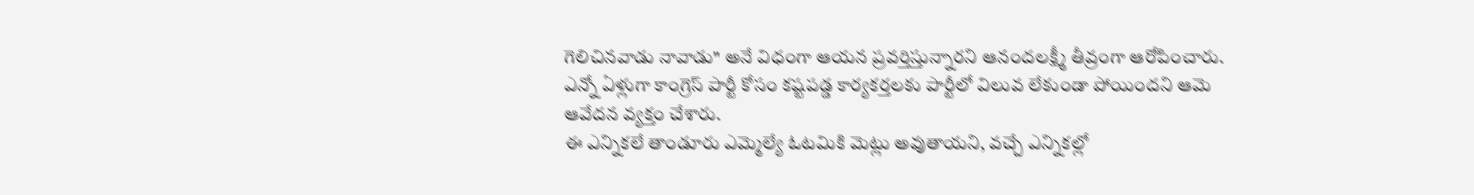గెలిచినవాడు నావాడు" అనే విధంగా ఆయన ప్రవర్తిస్తున్నారని ఆనందలక్ష్మీ తీవ్రంగా ఆరోపించారు.
ఎన్నో ఏళ్లుగా కాంగ్రెస్ పార్టీ కోసం కష్టపడ్డ కార్యకర్తలకు పార్టీలో విలువ లేకుండా పోయిందని ఆమె ఆవేదన వ్యక్తం చేశారు.
ఈ ఎన్నికలే తాండూరు ఎమ్మెల్యే ఓటమికి మెట్లు అవుతాయని, వచ్చే ఎన్నికల్లో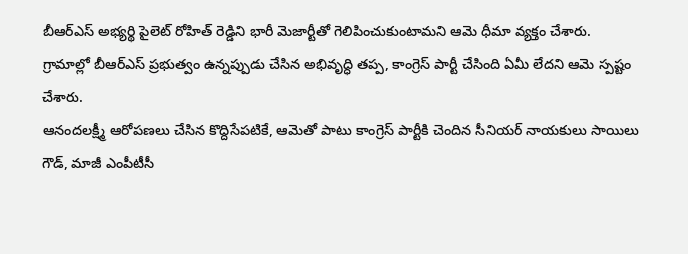బీఆర్‌ఎస్ అభ్యర్థి పైలెట్ రోహిత్ రెడ్డిని భారీ మెజార్టీతో గెలిపించుకుంటామని ఆమె ధీమా వ్యక్తం చేశారు.
గ్రామాల్లో బీఆర్‌ఎస్ ప్రభుత్వం ఉన్నప్పుడు చేసిన అభివృద్ధి తప్ప, కాంగ్రెస్ పార్టీ చేసింది ఏమీ లేదని ఆమె స్పష్టం చేశారు.
ఆనందలక్ష్మీ ఆరోపణలు చేసిన కొద్దిసేపటికే, ఆమెతో పాటు కాంగ్రెస్ పార్టీకి చెందిన సీనియర్ నాయకులు సాయిలు గౌడ్, మాజీ ఎంపీటీసీ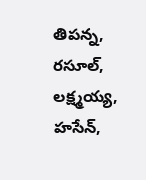తిపన్న, రసూల్, లక్ష్మయ్య, హసేన్,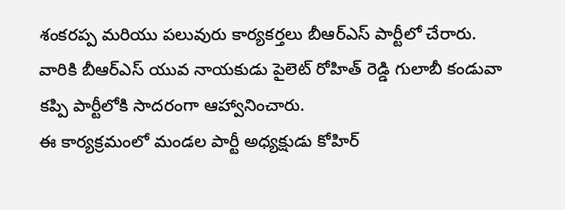శంకరప్ప మరియు పలువురు కార్యకర్తలు బీఆర్‌ఎస్ పార్టీలో చేరారు.
వారికి బీఆర్‌ఎస్ యువ నాయకుడు పైలెట్ రోహిత్ రెడ్డి గులాబీ కండువా కప్పి పార్టీలోకి సాదరంగా ఆహ్వానించారు.
ఈ కార్యక్రమంలో మండల పార్టీ అధ్యక్షుడు కోహిర్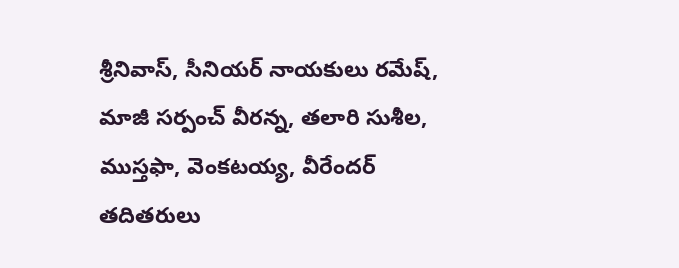శ్రీనివాస్, సీనియర్ నాయకులు రమేష్, మాజీ సర్పంచ్ వీరన్న, తలారి సుశీల, ముస్తఫా, వెంకటయ్య, వీరేందర్ తదితరులు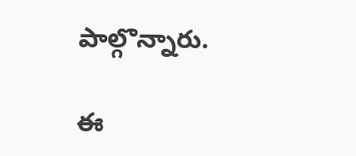పాల్గొన్నారు.

ఈ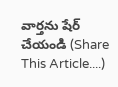వార్తను షేర్ చేయండి (Share This Article....)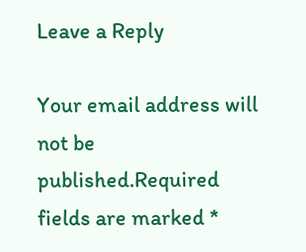Leave a Reply

Your email address will not be published.Required fields are marked *